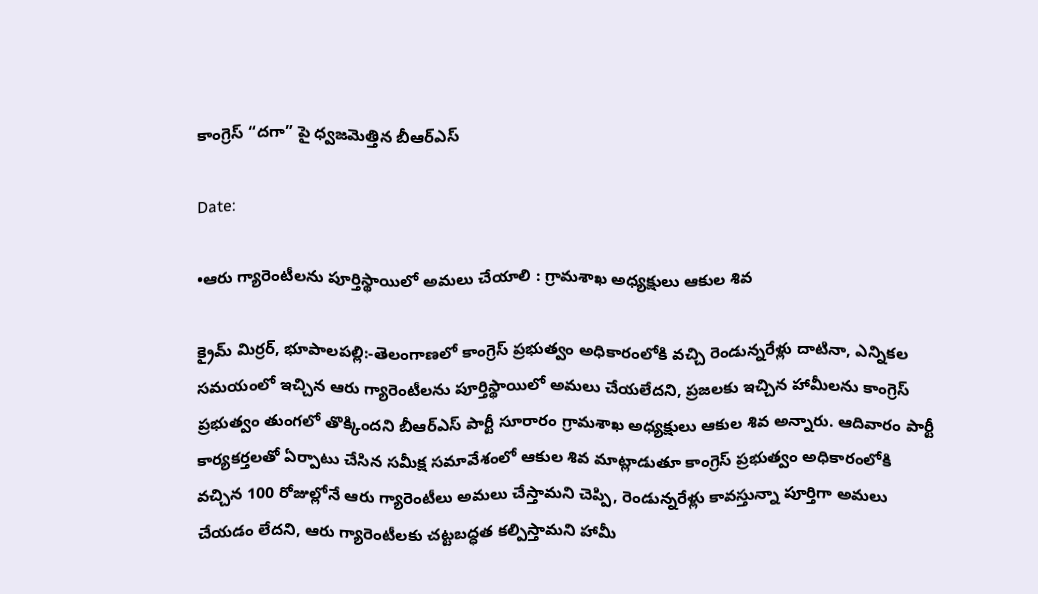కాంగ్రెస్ “దగా” పై ధ్వజమెత్తిన బీఆర్ఎస్

Date:

•ఆరు గ్యారెంటీలను పూర్తిస్థాయిలో అమలు చేయాలి : గ్రామశాఖ అధ్యక్షులు ఆకుల శివ

క్రైమ్ మిర్రర్, భూపాలపల్లి:-తెలంగాణలో కాంగ్రెస్ ప్రభుత్వం అధికారంలోకి వచ్చి రెండున్నరేళ్లు దాటినా, ఎన్నికల సమయంలో ఇచ్చిన ఆరు గ్యారెంటీలను పూర్తిస్థాయిలో అమలు చేయలేదని, ప్రజలకు ఇచ్చిన హామీలను కాంగ్రెస్ ప్రభుత్వం తుంగలో తొక్కిందని బీఆర్ఎస్ పార్టీ సూరారం గ్రామశాఖ అధ్యక్షులు ఆకుల శివ అన్నారు. ఆదివారం పార్టీ కార్యకర్తలతో ఏర్పాటు చేసిన సమీక్ష సమావేశంలో ఆకుల శివ మాట్లాడుతూ కాంగ్రెస్ ప్రభుత్వం అధికారంలోకి వచ్చిన 100 రోజుల్లోనే ఆరు గ్యారెంటీలు అమలు చేస్తామని చెప్పి, రెండున్నరేళ్లు కావస్తున్నా పూర్తిగా అమలు చేయడం లేదని, ఆరు గ్యారెంటీలకు చట్టబద్ధత కల్పిస్తామని హామీ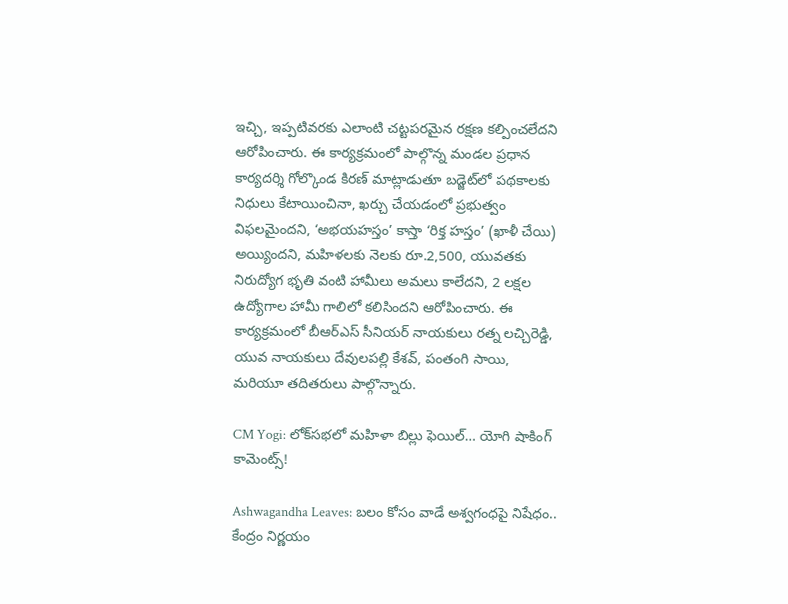ఇచ్చి, ఇప్పటివరకు ఎలాంటి చట్టపరమైన రక్షణ కల్పించలేదని ఆరోపించారు. ఈ కార్యక్రమంలో పాల్గొన్న మండల ప్రధాన కార్యదర్శి గోల్కొండ కిరణ్ మాట్లాడుతూ బడ్జెట్‌లో పథకాలకు నిధులు కేటాయించినా, ఖర్చు చేయడంలో ప్రభుత్వం విఫలమైందని, ‘అభయహస్తం’ కాస్తా ‘రిక్త హస్తం’ (ఖాళీ చేయి) అయ్యిందని, మహిళలకు నెలకు రూ.2,500, యువతకు నిరుద్యోగ భృతి వంటి హామీలు అమలు కాలేదని, 2 లక్షల ఉద్యోగాల హామీ గాలిలో కలిసిందని ఆరోపించారు. ఈ కార్యక్రమంలో బీఆర్ఎస్ సీనియర్ నాయకులు రత్న లచ్చిరెడ్డి, యువ నాయకులు దేవులపల్లి కేశవ్, పంతంగి సాయి, మరియూ తదితరులు పాల్గొన్నారు.

CM Yogi: లోక్‌సభలో మహిళా బిల్లు ఫెయిల్… యోగి షాకింగ్ కామెంట్స్!

Ashwagandha Leaves: బలం కోసం వాడే అశ్వగంధపై నిషేధం.. కేంద్రం నిర్ణయం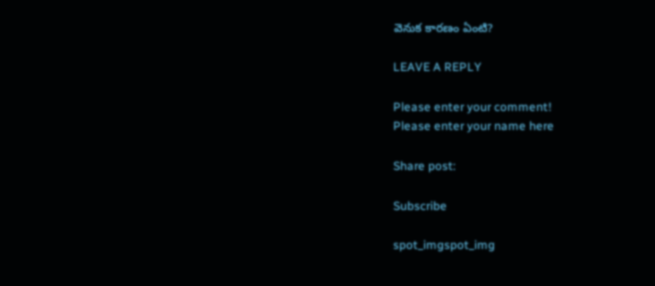వెనుక కారణం ఏంటి?

LEAVE A REPLY

Please enter your comment!
Please enter your name here

Share post:

Subscribe

spot_imgspot_img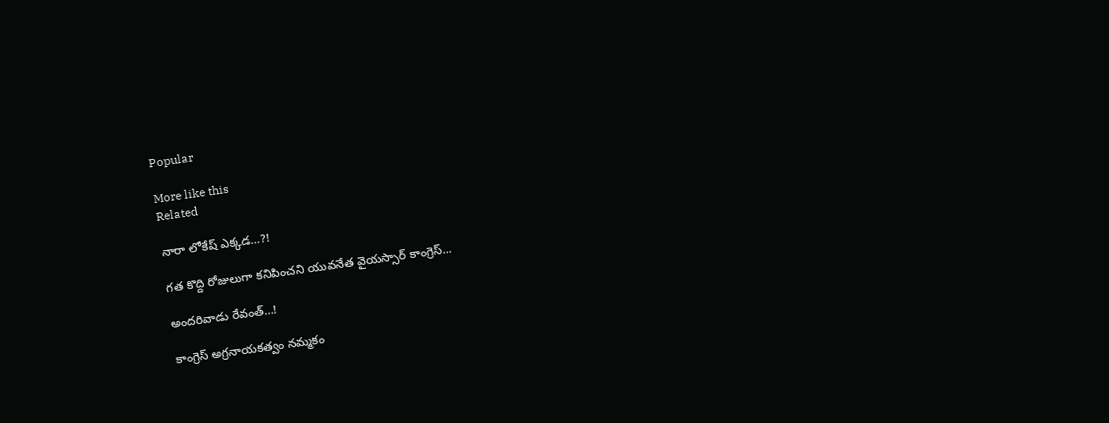Popular

More like this
Related

నారా లోకేష్ ఎక్కడ…?!

గత కొద్ది రోజులుగా కనిపించని యువనేత వైయస్సార్ కాంగ్రెస్...

అందరివాడు రేవంత్…!

కాంగ్రెస్ అగ్రనాయకత్వం నమ్మకం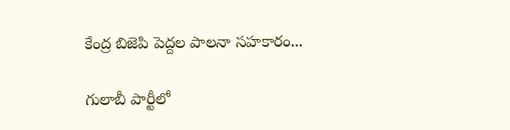కేంద్ర బిజెపి పెద్దల పాలనా సహకారం...

గులాబీ పార్టీలో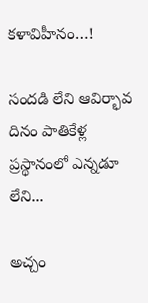కళావిహీనం…!

సందడి లేని ఆవిర్భావ దినం పాతికేళ్ల ప్రస్థానంలో ఎన్నడూ లేని...

అచ్చం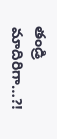తండ్రి మాదిరిగా…?!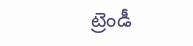ట్రెండీ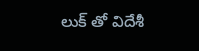లుక్ తో విదేశీ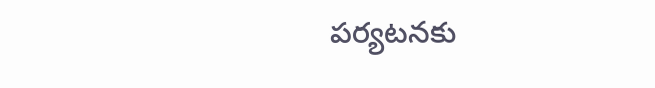పర్యటనకు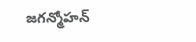జగన్మోహన్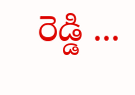రెడ్డి ...